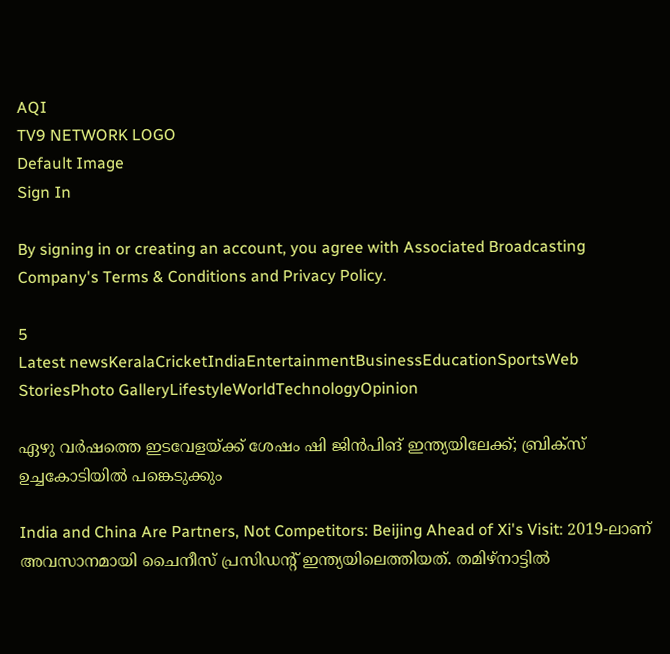AQI
TV9 NETWORK LOGO
Default Image
Sign In

By signing in or creating an account, you agree with Associated Broadcasting Company's Terms & Conditions and Privacy Policy.

5
Latest newsKeralaCricketIndiaEntertainmentBusinessEducationSportsWeb StoriesPhoto GalleryLifestyleWorldTechnologyOpinion

ഏഴു വർഷത്തെ ഇടവേളയ്ക്ക് ശേഷം ഷി ജിൻപിങ് ഇന്ത്യയിലേക്ക്; ബ്രിക്സ് ഉച്ചകോടിയിൽ പങ്കെടുക്കും

India and China Are Partners, Not Competitors: Beijing Ahead of Xi's Visit: 2019-ലാണ് അവസാനമായി ചൈനീസ് പ്രസിഡൻ്റ് ഇന്ത്യയിലെത്തിയത്. തമിഴ്നാട്ടിൽ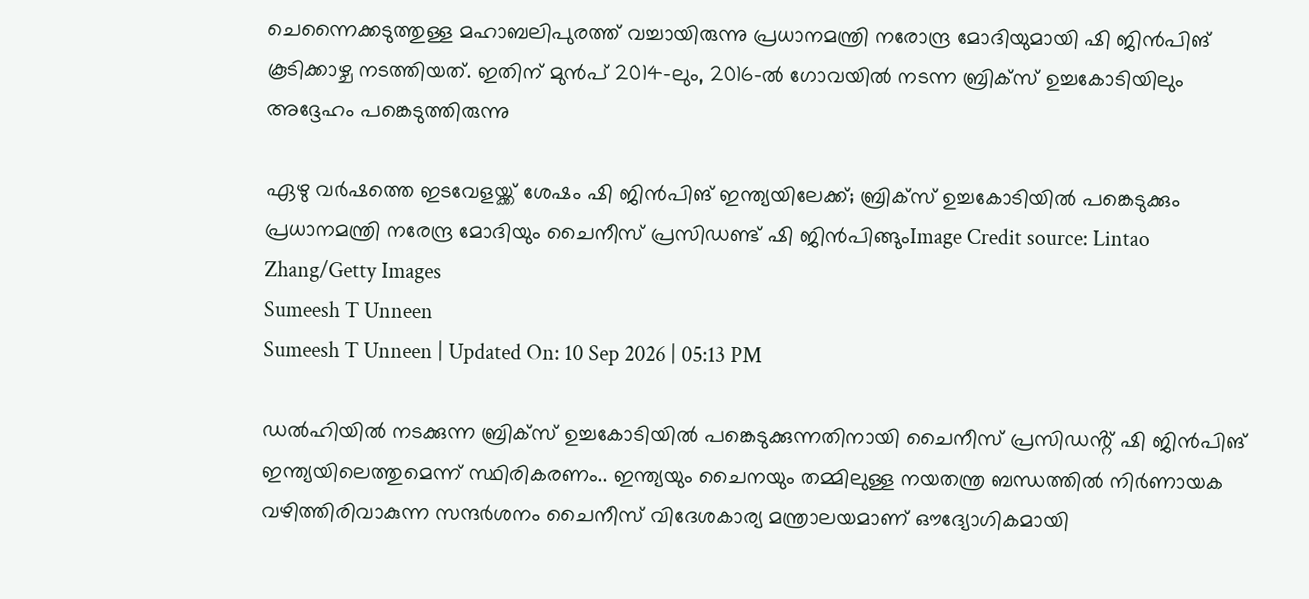ചെന്നൈക്കടുത്തുള്ള മഹാബലിപുരത്ത് വച്ചായിരുന്നു പ്രധാനമന്ത്രി നരോന്ദ്ര മോദിയുമായി ഷി ജിൻപിങ് കൂടിക്കാഴ്ച നടത്തിയത്. ഇതിന് മുൻപ് 2014-ലും, 2016-ൽ ഗോവയിൽ നടന്ന ബ്രിക്സ് ഉച്ചകോടിയിലും അദ്ദേഹം പങ്കെടുത്തിരുന്നു

ഏഴു വർഷത്തെ ഇടവേളയ്ക്ക് ശേഷം ഷി ജിൻപിങ് ഇന്ത്യയിലേക്ക്; ബ്രിക്സ് ഉച്ചകോടിയിൽ പങ്കെടുക്കും
പ്രധാനമന്ത്രി നരേന്ദ്ര മോദിയും ചൈനീസ് പ്രസിഡണ്ട് ഷി ജിൻപിങ്ങുംImage Credit source: Lintao Zhang/Getty Images
Sumeesh T Unneen
Sumeesh T Unneen | Updated On: 10 Sep 2026 | 05:13 PM

ഡൽഹിയിൽ നടക്കുന്ന ബ്രിക്സ് ഉച്ചകോടിയിൽ പങ്കെടുക്കുന്നതിനായി ചൈനീസ് പ്രസിഡൻ്റ് ഷി ജിൻപിങ് ഇന്ത്യയിലെത്തുമെന്ന് സ്ഥിരികരണം.. ഇന്ത്യയും ചൈനയും തമ്മിലുള്ള നയതന്ത്ര ബന്ധത്തിൽ നിർണായക വഴിത്തിരിവാകുന്ന സന്ദർശനം ചൈനീസ് വിദേശകാര്യ മന്ത്രാലയമാണ് ഔദ്യോഗികമായി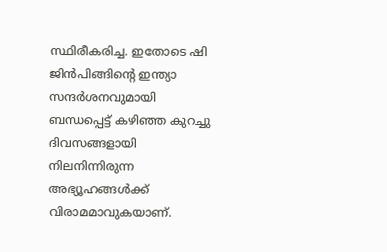സ്ഥിരീകരിച്ച. ഇതോടെ ഷി ജിൻപിങ്ങിൻ്റെ ഇന്ത്യാ സന്ദർശനവുമായി ബന്ധപ്പെട്ട് കഴിഞ്ഞ കുറച്ചു ദിവസങ്ങളായി നിലനിന്നിരുന്ന അഭ്യൂഹങ്ങൾക്ക് വിരാമമാവുകയാണ്.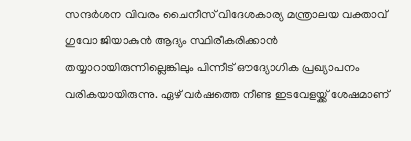സന്ദർശന വിവരം ചൈനീസ് വിദേശകാര്യ മന്ത്രാലയ വക്താവ് ഗുവോ ജിയാകുൻ ആദ്യം സ്ഥിരീകരിക്കാൻ തയ്യാറായിരുന്നില്ലെങ്കിലും പിന്നീട് ഔദ്യോഗിക പ്രഖ്യാപനം വരികയായിരുന്നു. ഏഴ് വർഷത്തെ നീണ്ട ഇടവേളയ്ക്ക് ശേഷമാണ്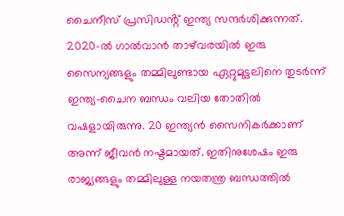ചൈനീസ് പ്രസിഡൻ്റ് ഇന്ത്യ സന്ദർശിക്കുന്നത്. 2020-ൽ ഗാൽവാൻ താഴ്‌വരയിൽ ഇരു സൈന്യങ്ങളും തമ്മിലുണ്ടായ ഏറ്റുമുട്ടലിനെ തുടർന്ന് ഇന്ത്യ-ചൈന ബന്ധം വലിയ തോതിൽ വഷളായിരുന്നു. 20 ഇന്ത്യൻ സൈനികർക്കാണ് അന്ന് ജീവൻ നഷ്ടമായത്. ഇതിനുശേഷം ഇരു രാജ്യങ്ങളും തമ്മിലുള്ള നയതന്ത്ര ബന്ധത്തിൽ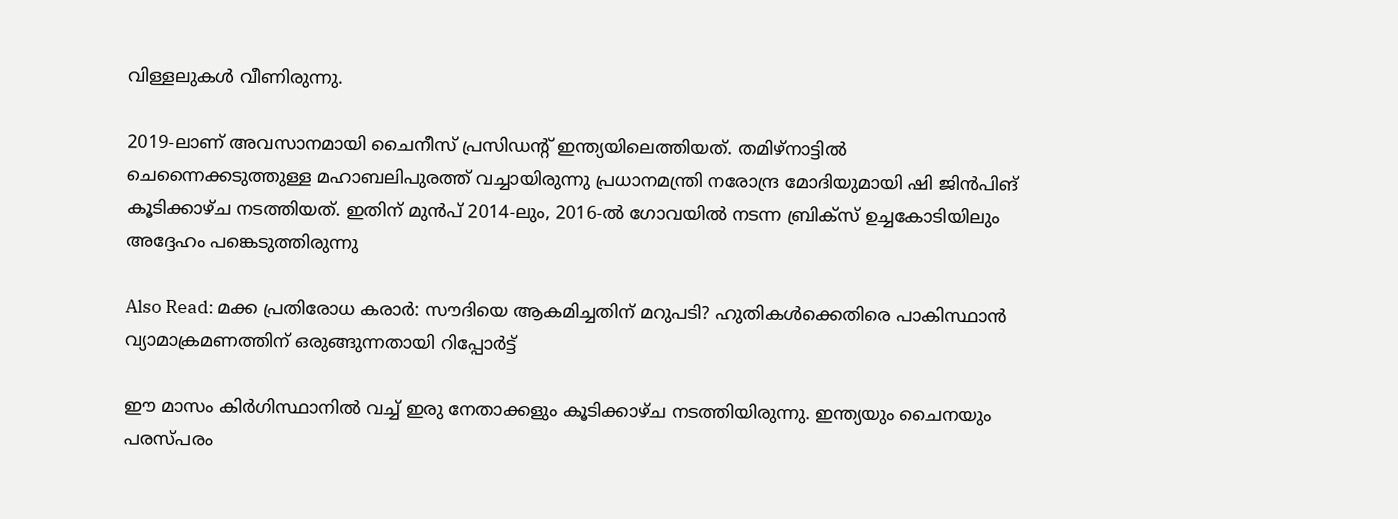വിള്ളലുകൾ വീണിരുന്നു.

2019-ലാണ് അവസാനമായി ചൈനീസ് പ്രസിഡൻ്റ് ഇന്ത്യയിലെത്തിയത്. തമിഴ്നാട്ടിൽ ചെന്നൈക്കടുത്തുള്ള മഹാബലിപുരത്ത് വച്ചായിരുന്നു പ്രധാനമന്ത്രി നരോന്ദ്ര മോദിയുമായി ഷി ജിൻപിങ് കൂടിക്കാഴ്ച നടത്തിയത്. ഇതിന് മുൻപ് 2014-ലും, 2016-ൽ ഗോവയിൽ നടന്ന ബ്രിക്സ് ഉച്ചകോടിയിലും അദ്ദേഹം പങ്കെടുത്തിരുന്നു

Also Read: മക്ക പ്രതിരോധ കരാർ: സൗദിയെ ആകമിച്ചതിന് മറുപടി? ഹുതികൾക്കെതിരെ പാകിസ്ഥാൻ വ്യാമാക്രമണത്തിന് ഒരുങ്ങുന്നതായി റിപ്പോർട്ട്

ഈ മാസം കിർഗിസ്ഥാനിൽ വച്ച് ഇരു നേതാക്കളും കൂടിക്കാഴ്ച നടത്തിയിരുന്നു. ഇന്ത്യയും ചൈനയും പരസ്പരം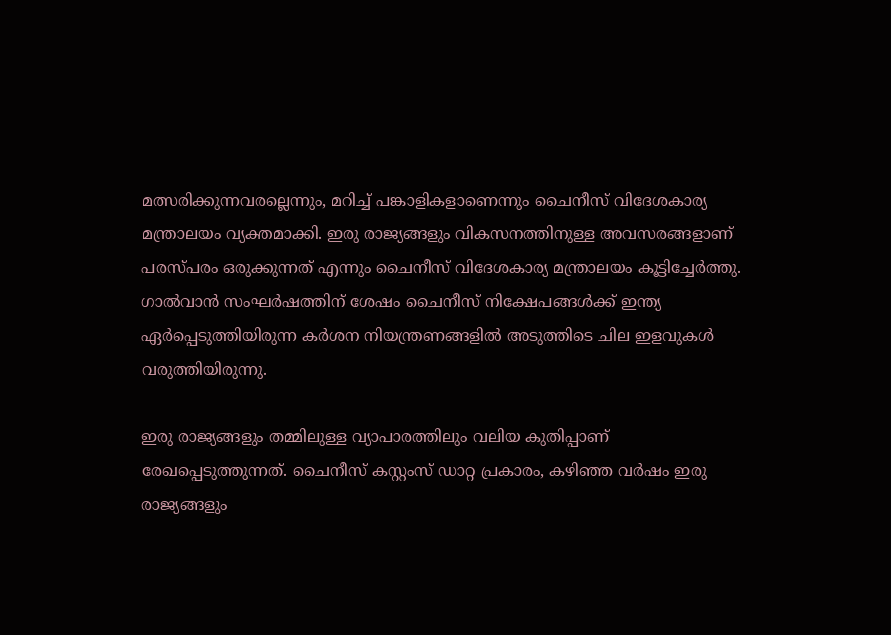മത്സരിക്കുന്നവരല്ലെന്നും, മറിച്ച് പങ്കാളികളാണെന്നും ചൈനീസ് വിദേശകാര്യ മന്ത്രാലയം വ്യക്തമാക്കി. ഇരു രാജ്യങ്ങളും വികസനത്തിനുള്ള അവസരങ്ങളാണ് പരസ്പരം ഒരുക്കുന്നത് എന്നും ചൈനീസ് വിദേശകാര്യ മന്ത്രാലയം കൂട്ടിച്ചേർത്തു. ഗാൽവാൻ സംഘർഷത്തിന് ശേഷം ചൈനീസ് നിക്ഷേപങ്ങൾക്ക് ഇന്ത്യ ഏർപ്പെടുത്തിയിരുന്ന കർശന നിയന്ത്രണങ്ങളിൽ അടുത്തിടെ ചില ഇളവുകൾ വരുത്തിയിരുന്നു.

ഇരു രാജ്യങ്ങളും തമ്മിലുള്ള വ്യാപാരത്തിലും വലിയ കുതിപ്പാണ് രേഖപ്പെടുത്തുന്നത്. ചൈനീസ് കസ്റ്റംസ് ഡാറ്റ പ്രകാരം, കഴിഞ്ഞ വർഷം ഇരു രാജ്യങ്ങളും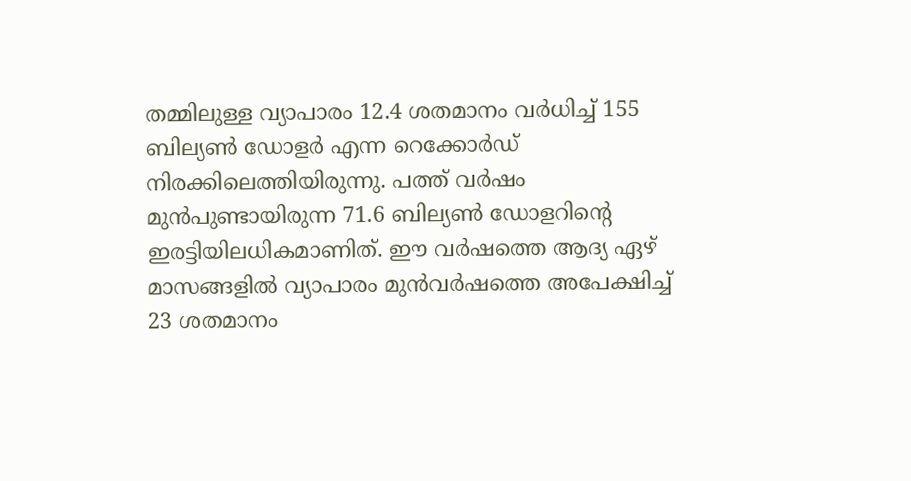തമ്മിലുള്ള വ്യാപാരം 12.4 ശതമാനം വർധിച്ച് 155 ബില്യൺ ഡോളർ എന്ന റെക്കോർഡ് നിരക്കിലെത്തിയിരുന്നു. പത്ത് വർഷം മുൻപുണ്ടായിരുന്ന 71.6 ബില്യൺ ഡോളറിൻ്റെ ഇരട്ടിയിലധികമാണിത്. ഈ വർഷത്തെ ആദ്യ ഏഴ് മാസങ്ങളിൽ വ്യാപാരം മുൻവർഷത്തെ അപേക്ഷിച്ച് 23 ശതമാനം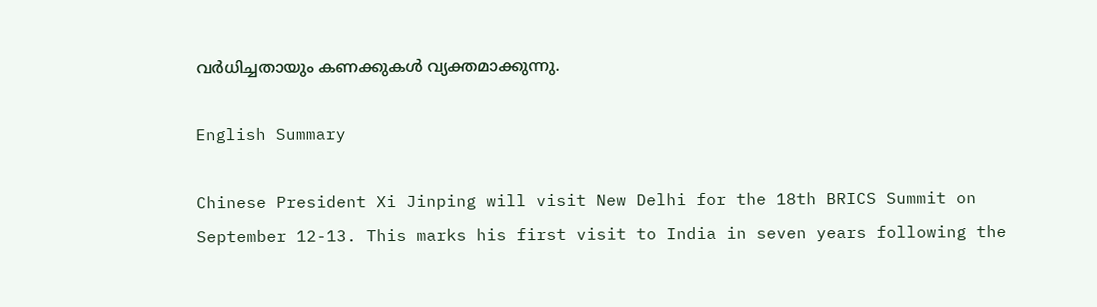വർധിച്ചതായും കണക്കുകൾ വ്യക്തമാക്കുന്നു.

English Summary

Chinese President Xi Jinping will visit New Delhi for the 18th BRICS Summit on September 12-13. This marks his first visit to India in seven years following the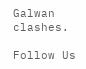Galwan clashes.

Follow Us